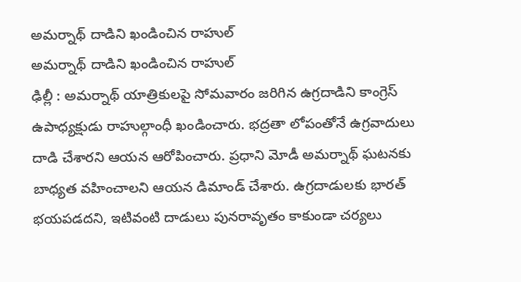అమర్నాథ్ దాడిని ఖండించిన రాహుల్
అమర్నాథ్ దాడిని ఖండించిన రాహుల్
ఢిల్లీ : అమర్నాథ్ యాత్రికులపై సోమవారం జరిగిన ఉగ్రదాడిని కాంగ్రెస్ ఉపాధ్యక్షుడు రాహుల్గాంధీ ఖండించారు. భద్రతా లోపంతోనే ఉగ్రవాదులు దాడి చేశారని ఆయన ఆరోపించారు. ప్రధాని మోడీ అమర్నాథ్ ఘటనకు బాధ్యత వహించాలని ఆయన డిమాండ్ చేశారు. ఉగ్రదాడులకు భారత్ భయపడదని, ఇటివంటి దాడులు పునరావృతం కాకుండా చర్యలు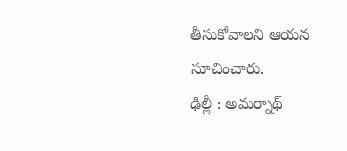తీసుకోవాలని ఆయన సూచించారు.
ఢిల్లీ : అమర్నాథ్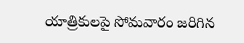యాత్రికులపై సోమవారం జరిగిన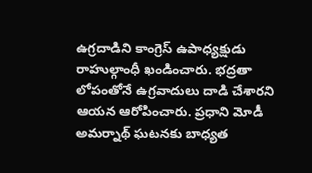ఉగ్రదాడిని కాంగ్రెస్ ఉపాధ్యక్షుడు రాహుల్గాంధీ ఖండించారు. భద్రతా లోపంతోనే ఉగ్రవాదులు దాడి చేశారని ఆయన ఆరోపించారు. ప్రధాని మోడీ అమర్నాథ్ ఘటనకు బాధ్యత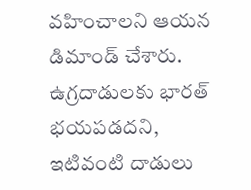వహించాలని ఆయన డిమాండ్ చేశారు. ఉగ్రదాడులకు భారత్ భయపడదని, ఇటివంటి దాడులు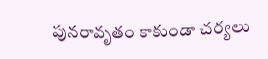పునరావృతం కాకుండా చర్యలు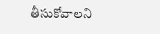తీసుకోవాలని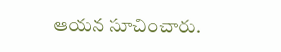ఆయన సూచించారు.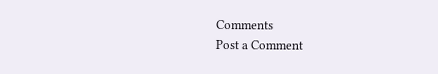Comments
Post a Comment